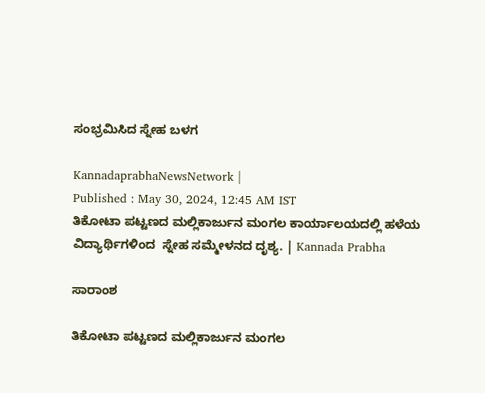ಸಂಭ್ರಮಿಸಿದ ಸ್ನೇಹ ಬಳಗ

KannadaprabhaNewsNetwork |
Published : May 30, 2024, 12:45 AM IST
ತಿಕೋಟಾ ಪಟ್ಟಣದ ಮಲ್ಲಿಕಾರ್ಜುನ ಮಂಗಲ ಕಾರ್ಯಾಲಯದಲ್ಲಿ ಹಳೆಯ ವಿದ್ಯಾರ್ಥಿಗಳಿಂದ  ಸ್ನೇಹ ಸಮ್ಮೇಳನದ ದೃಶ್ಯ. | Kannada Prabha

ಸಾರಾಂಶ

ತಿಕೋಟಾ ಪಟ್ಟಣದ ಮಲ್ಲಿಕಾರ್ಜುನ ಮಂಗಲ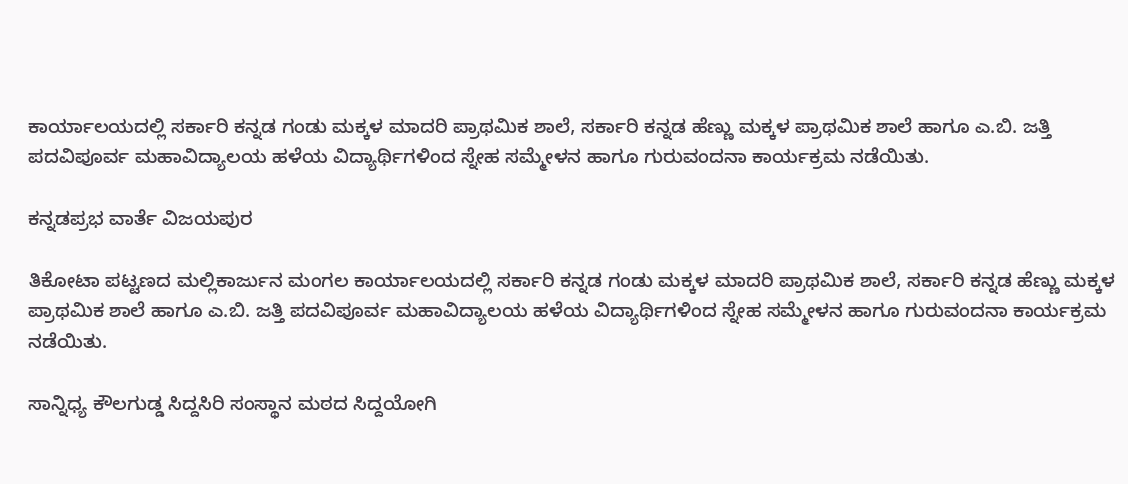ಕಾರ್ಯಾಲಯದಲ್ಲಿ ಸರ್ಕಾರಿ ಕನ್ನಡ ಗಂಡು ಮಕ್ಕಳ ಮಾದರಿ ಪ್ರಾಥಮಿಕ ಶಾಲೆ, ಸರ್ಕಾರಿ ಕನ್ನಡ ಹೆಣ್ಣು ಮಕ್ಕಳ ಪ್ರಾಥಮಿಕ ಶಾಲೆ ಹಾಗೂ ಎ.ಬಿ. ಜತ್ತಿ ಪದವಿಪೂರ್ವ ಮಹಾವಿದ್ಯಾಲಯ ಹಳೆಯ ವಿದ್ಯಾರ್ಥಿಗಳಿಂದ ಸ್ನೇಹ ಸಮ್ಮೇಳನ ಹಾಗೂ ಗುರುವಂದನಾ ಕಾರ್ಯಕ್ರಮ ನಡೆಯಿತು.

ಕನ್ನಡಪ್ರಭ ವಾರ್ತೆ ವಿಜಯಪುರ

ತಿಕೋಟಾ ಪಟ್ಟಣದ ಮಲ್ಲಿಕಾರ್ಜುನ ಮಂಗಲ ಕಾರ್ಯಾಲಯದಲ್ಲಿ ಸರ್ಕಾರಿ ಕನ್ನಡ ಗಂಡು ಮಕ್ಕಳ ಮಾದರಿ ಪ್ರಾಥಮಿಕ ಶಾಲೆ, ಸರ್ಕಾರಿ ಕನ್ನಡ ಹೆಣ್ಣು ಮಕ್ಕಳ ಪ್ರಾಥಮಿಕ ಶಾಲೆ ಹಾಗೂ ಎ.ಬಿ. ಜತ್ತಿ ಪದವಿಪೂರ್ವ ಮಹಾವಿದ್ಯಾಲಯ ಹಳೆಯ ವಿದ್ಯಾರ್ಥಿಗಳಿಂದ ಸ್ನೇಹ ಸಮ್ಮೇಳನ ಹಾಗೂ ಗುರುವಂದನಾ ಕಾರ್ಯಕ್ರಮ ನಡೆಯಿತು.

ಸಾನ್ನಿಧ್ಯ ಕೌಲಗುಡ್ಡ ಸಿದ್ದಸಿರಿ ಸಂಸ್ಥಾನ ಮಠದ ಸಿದ್ದಯೋಗಿ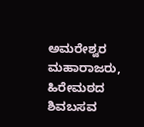ಅಮರೇಶ್ವರ ಮಹಾರಾಜರು, ಹಿರೇಮಠದ ಶಿವಬಸವ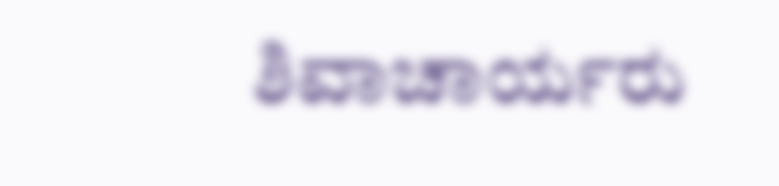ಶಿವಾಚಾರ್ಯರು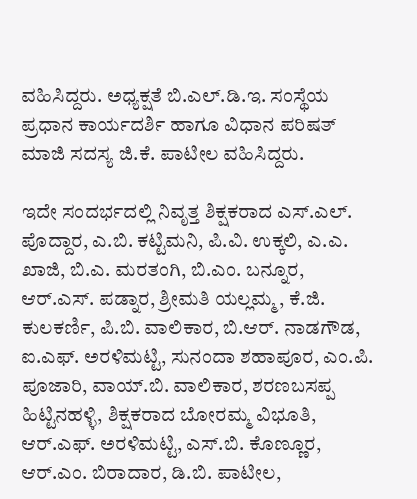ವಹಿಸಿದ್ದರು. ಅಧ್ಯಕ್ಷತೆ ಬಿ.ಎಲ್.ಡಿ.ಇ. ಸಂಸ್ಥೆಯ ಪ್ರಧಾನ ಕಾರ್ಯದರ್ಶಿ ಹಾಗೂ ವಿಧಾನ ಪರಿಷತ್ ಮಾಜಿ ಸದಸ್ಯ ಜಿ.ಕೆ. ಪಾಟೀಲ ವಹಿಸಿದ್ದರು.

ಇದೇ ಸಂದರ್ಭದಲ್ಲಿ ನಿವೃತ್ತ ಶಿಕ್ಷಕರಾದ ಎಸ್.ಎಲ್. ಪೊದ್ದಾರ, ಎ.ಬಿ. ಕಟ್ಟಿಮನಿ, ಪಿ.ವಿ. ಉಕ್ಕಲಿ, ಎ.ಎ. ಖಾಜಿ, ಬಿ.ಎ. ಮರತಂಗಿ, ಬಿ.ಎಂ. ಬನ್ನೂರ, ಆರ್.ಎಸ್. ಪಡ್ನಾರ, ಶ್ರೀಮತಿ ಯಲ್ಲಮ್ಮ, ಕೆ.ಜಿ. ಕುಲಕರ್ಣಿ, ಪಿ.ಬಿ. ವಾಲಿಕಾರ, ಬಿ.ಆರ್. ನಾಡಗೌಡ, ಐ.ಎಫ್. ಅರಳಿಮಟ್ಟಿ, ಸುನಂದಾ ಶಹಾಪೂರ, ಎಂ.ಪಿ. ಪೂಜಾರಿ, ವಾಯ್.ಬಿ. ವಾಲಿಕಾರ, ಶರಣಬಸಪ್ಪ ಹಿಟ್ಟಿನಹಳ್ಳಿ, ಶಿಕ್ಷಕರಾದ ಬೋರಮ್ಮ ವಿಭೂತಿ, ಆರ್.ಎಫ್. ಅರಳಿಮಟ್ಟಿ, ಎಸ್.ಬಿ. ಕೊಣ್ಣೂರ, ಆರ್.ಎಂ. ಬಿರಾದಾರ, ಡಿ.ಬಿ. ಪಾಟೀಲ,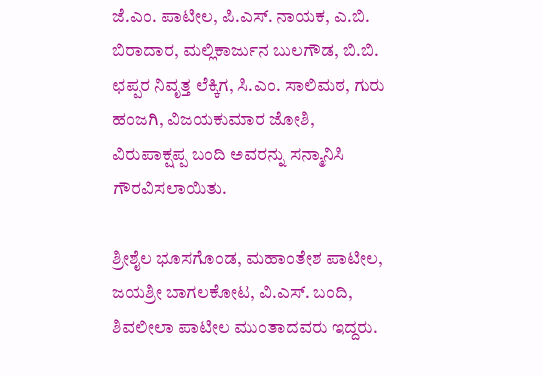ಜೆ.ಎಂ. ಪಾಟೀಲ, ಪಿ.ಎಸ್. ನಾಯಕ, ಎ.ಬಿ. ಬಿರಾದಾರ, ಮಲ್ಲಿಕಾರ್ಜುನ ಬುಲಗೌಡ, ಬಿ.ಬಿ. ಛಪ್ಪರ ನಿವೃತ್ತ ಲೆಕ್ಕಿಗ, ಸಿ.ಎಂ. ಸಾಲಿಮಠ, ಗುರು ಹಂಜಗಿ, ವಿಜಯಕುಮಾರ ಜೋಶಿ, ವಿರುಪಾಕ್ಷಪ್ಪ ಬಂದಿ ಅವರನ್ನು ಸನ್ಮಾನಿಸಿ ಗೌರವಿಸಲಾಯಿತು.

ಶ್ರೀಶೈಲ ಭೂಸಗೊಂಡ, ಮಹಾಂತೇಶ ಪಾಟೀಲ, ಜಯಶ್ರೀ ಬಾಗಲಕೋಟ, ವಿ.ಎಸ್. ಬಂದಿ, ಶಿವಲೀಲಾ ಪಾಟೀಲ ಮುಂತಾದವರು ಇದ್ದರು.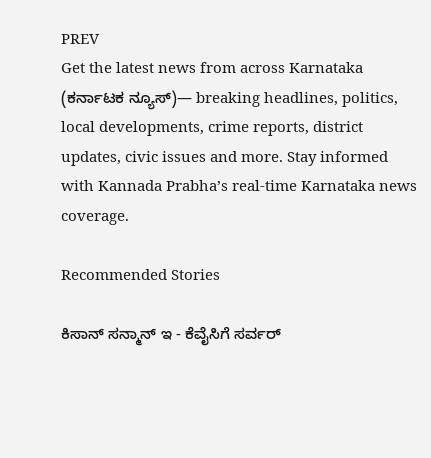PREV
Get the latest news from across Karnataka (ಕರ್ನಾಟಕ ನ್ಯೂಸ್)— breaking headlines, politics, local developments, crime reports, district updates, civic issues and more. Stay informed with Kannada Prabha’s real‑time Karnataka news coverage.

Recommended Stories

ಕಿಸಾನ್‌ ಸನ್ಮಾನ್‌ ಇ - ಕೆವೈಸಿಗೆ ಸರ್ವರ್‌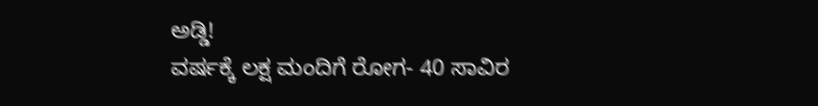ಅಡ್ಡಿ!
ವರ್ಷಕ್ಕೆ ಲಕ್ಷ ಮಂದಿಗೆ ರೋಗ- 40 ಸಾವಿರ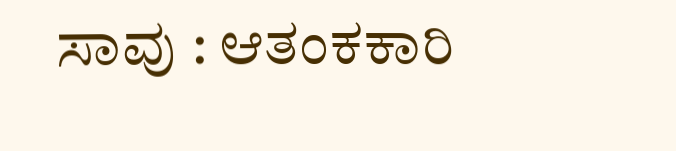ಸಾವು : ಆತಂಕಕಾರಿ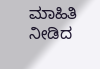ಮಾಹಿತಿ ನೀಡಿದ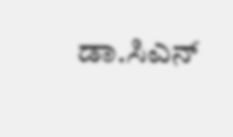ಡಾ.ಸಿಎನ್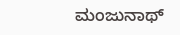ಮಂಜುನಾಥ್